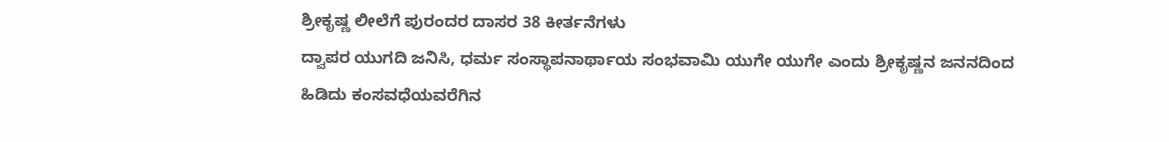ಶ್ರೀಕೃಷ್ಣ ಲೀಲೆಗೆ ಪುರಂದರ ದಾಸರ 38 ಕೀರ್ತನೆಗಳು
ದ್ವಾಪರ ಯುಗದಿ ಜನಿಸಿ, ಧರ್ಮ ಸಂಸ್ಥಾಪನಾರ್ಥಾಯ ಸಂಭವಾಮಿ ಯುಗೇ ಯುಗೇ ಎಂದು ಶ್ರೀಕೃಷ್ಣನ ಜನನದಿಂದ ಹಿಡಿದು ಕಂಸವಧೆಯವರೆಗಿನ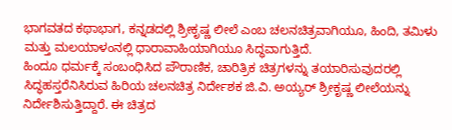ಭಾಗವತದ ಕಥಾಭಾಗ, ಕನ್ನಡದಲ್ಲಿ ಶ್ರೀಕೃಷ್ಣ ಲೀಲೆ ಎಂಬ ಚಲನಚಿತ್ರವಾಗಿಯೂ, ಹಿಂದಿ, ತಮಿಳು ಮತ್ತು ಮಲಯಾಳಂನಲ್ಲಿ ಧಾರಾವಾಹಿಯಾಗಿಯೂ ಸಿದ್ಧವಾಗುತ್ತಿದೆ.
ಹಿಂದೂ ಧರ್ಮಕ್ಕೆ ಸಂಬಂಧಿಸಿದ ಪೌರಾಣಿಕ, ಚಾರಿತ್ರಿಕ ಚಿತ್ರಗಳನ್ನು ತಯಾರಿಸುವುದರಲ್ಲಿ ಸಿದ್ಧಹಸ್ತರೆನಿಸಿರುವ ಹಿರಿಯ ಚಲನಚಿತ್ರ ನಿರ್ದೇಶಕ ಜಿ.ವಿ. ಅಯ್ಯರ್ ಶ್ರೀಕೃಷ್ಣ ಲೀಲೆಯನ್ನು ನಿರ್ದೇಶಿಸುತ್ತಿದ್ದಾರೆ. ಈ ಚಿತ್ರದ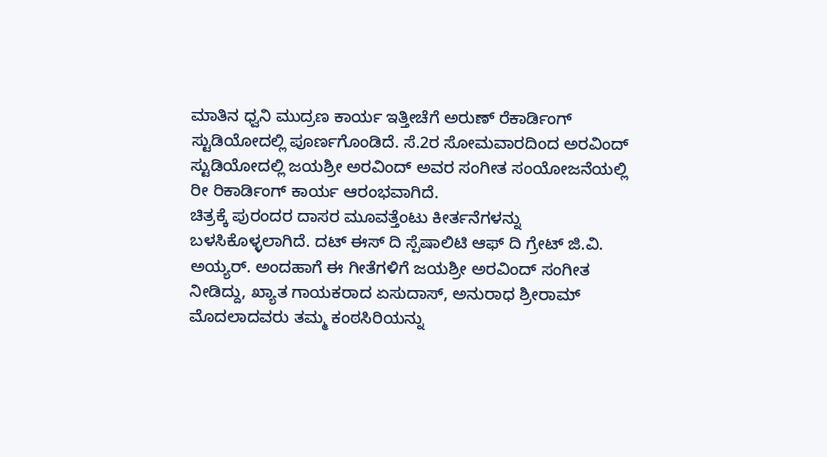ಮಾತಿನ ಧ್ವನಿ ಮುದ್ರಣ ಕಾರ್ಯ ಇತ್ತೀಚೆಗೆ ಅರುಣ್ ರೆಕಾರ್ಡಿಂಗ್ ಸ್ಟುಡಿಯೋದಲ್ಲಿ ಪೂರ್ಣಗೊಂಡಿದೆ. ಸೆ.2ರ ಸೋಮವಾರದಿಂದ ಅರವಿಂದ್ ಸ್ಟುಡಿಯೋದಲ್ಲಿ ಜಯಶ್ರೀ ಅರವಿಂದ್ ಅವರ ಸಂಗೀತ ಸಂಯೋಜನೆಯಲ್ಲಿ ರೀ ರಿಕಾರ್ಡಿಂಗ್ ಕಾರ್ಯ ಆರಂಭವಾಗಿದೆ.
ಚಿತ್ರಕ್ಕೆ ಪುರಂದರ ದಾಸರ ಮೂವತ್ತೆಂಟು ಕೀರ್ತನೆಗಳನ್ನು ಬಳಸಿಕೊಳ್ಳಲಾಗಿದೆ. ದಟ್ ಈಸ್ ದಿ ಸ್ಪೆಷಾಲಿಟಿ ಆಫ್ ದಿ ಗ್ರೇಟ್ ಜಿ.ವಿ. ಅಯ್ಯರ್. ಅಂದಹಾಗೆ ಈ ಗೀತೆಗಳಿಗೆ ಜಯಶ್ರೀ ಅರವಿಂದ್ ಸಂಗೀತ ನೀಡಿದ್ದು, ಖ್ಯಾತ ಗಾಯಕರಾದ ಏಸುದಾಸ್, ಅನುರಾಧ ಶ್ರೀರಾಮ್ ಮೊದಲಾದವರು ತಮ್ಮ ಕಂಠಸಿರಿಯನ್ನು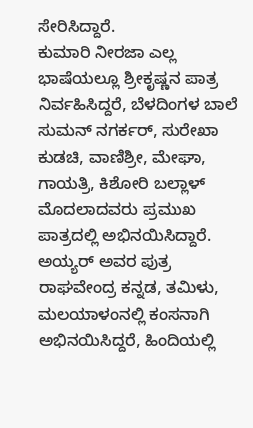ಸೇರಿಸಿದ್ದಾರೆ.
ಕುಮಾರಿ ನೀರಜಾ ಎಲ್ಲ ಭಾಷೆಯಲ್ಲೂ ಶ್ರೀಕೃಷ್ಣನ ಪಾತ್ರ ನಿರ್ವಹಿಸಿದ್ದರೆ, ಬೆಳದಿಂಗಳ ಬಾಲೆ ಸುಮನ್ ನಗರ್ಕರ್, ಸುರೇಖಾ ಕುಡಚಿ, ವಾಣಿಶ್ರೀ, ಮೇಘಾ, ಗಾಯತ್ರಿ, ಕಿಶೋರಿ ಬಲ್ಲಾಳ್ ಮೊದಲಾದವರು ಪ್ರಮುಖ ಪಾತ್ರದಲ್ಲಿ ಅಭಿನಯಿಸಿದ್ದಾರೆ.
ಅಯ್ಯರ್ ಅವರ ಪುತ್ರ ರಾಘವೇಂದ್ರ ಕನ್ನಡ, ತಮಿಳು, ಮಲಯಾಳಂನಲ್ಲಿ ಕಂಸನಾಗಿ ಅಭಿನಯಿಸಿದ್ದರೆ, ಹಿಂದಿಯಲ್ಲಿ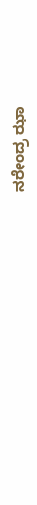ನರೇಂದ್ರ ಝಾ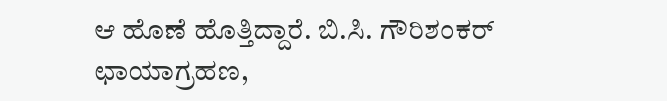ಆ ಹೊಣೆ ಹೊತ್ತಿದ್ದಾರೆ. ಬಿ.ಸಿ. ಗೌರಿಶಂಕರ್ ಛಾಯಾಗ್ರಹಣ,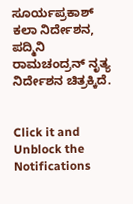ಸೂರ್ಯಪ್ರಕಾಶ್ ಕಲಾ ನಿರ್ದೇಶನ, ಪದ್ಮಿನಿ ರಾಮಚಂದ್ರನ್ ನೃತ್ಯ ನಿರ್ದೇಶನ ಚಿತ್ರಕ್ಕಿದೆ.


Click it and Unblock the Notifications